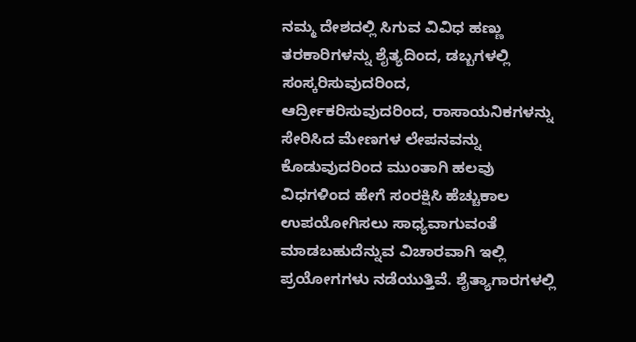ನಮ್ಮ ದೇಶದಲ್ಲಿ ಸಿಗುವ ವಿವಿಧ ಹಣ್ಣು ತರಕಾರಿಗಳನ್ನು ಶೈತ್ಯದಿಂದ, ಡಬ್ಬಗಳಲ್ಲಿ ಸಂಸ್ಕರಿಸುವುದರಿಂದ, ಆರ್ದ್ರೀಕರಿಸುವುದರಿಂದ, ರಾಸಾಯನಿಕಗಳನ್ನು ಸೇರಿಸಿದ ಮೇಣಗಳ ಲೇಪನವನ್ನು ಕೊಡುವುದರಿಂದ ಮುಂತಾಗಿ ಹಲವು ವಿಧಗಳಿಂದ ಹೇಗೆ ಸಂರಕ್ಷಿಸಿ ಹೆಚ್ಚುಕಾಲ ಉಪಯೋಗಿಸಲು ಸಾಧ್ಯವಾಗುವಂತೆ ಮಾಡಬಹುದೆನ್ನುವ ವಿಚಾರವಾಗಿ ಇಲ್ಲಿ ಪ್ರಯೋಗಗಳು ನಡೆಯುತ್ತಿವೆ. ಶೈತ್ಯಾಗಾರಗಳಲ್ಲಿ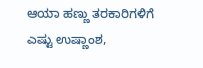ಆಯಾ ಹಣ್ಣು ತರಕಾರಿಗಳಿಗೆ ಎಷ್ಟು ಉಷ್ಣಾಂಶ,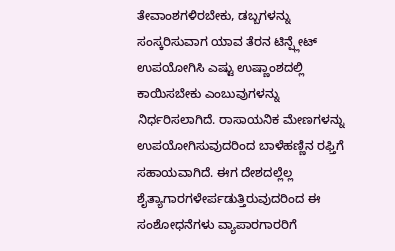ತೇವಾಂಶಗಳಿರಬೇಕು, ಡಬ್ಬಗಳನ್ನು ಸಂಸ್ಕರಿಸುವಾಗ ಯಾವ ತೆರನ ಟಿನ್ಪ್ಲೇಟ್ ಉಪಯೋಗಿಸಿ ಎಷ್ಟು ಉಷ್ಣಾಂಶದಲ್ಲಿ ಕಾಯಿಸಬೇಕು ಎಂಬುವುಗಳನ್ನು ನಿರ್ಧರಿಸಲಾಗಿದೆ. ರಾಸಾಯನಿಕ ಮೇಣಗಳನ್ನು ಉಪಯೋಗಿಸುವುದರಿಂದ ಬಾಳೆಹಣ್ಣಿನ ರಫ್ತಿಗೆ ಸಹಾಯವಾಗಿದೆ. ಈಗ ದೇಶದಲ್ಲೆಲ್ಲ ಶೈತ್ಯಾಗಾರಗಳೇರ್ಪಡುತ್ತಿರುವುದರಿಂದ ಈ ಸಂಶೋಧನೆಗಳು ವ್ಯಾಪಾರಗಾರರಿಗೆ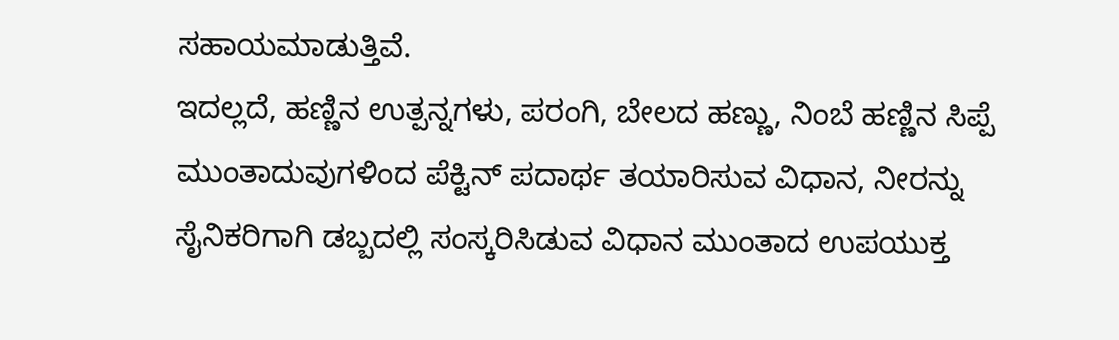ಸಹಾಯಮಾಡುತ್ತಿವೆ.
ಇದಲ್ಲದೆ, ಹಣ್ಣಿನ ಉತ್ಪನ್ನಗಳು, ಪರಂಗಿ, ಬೇಲದ ಹಣ್ಣು, ನಿಂಬೆ ಹಣ್ಣಿನ ಸಿಪ್ಪೆ ಮುಂತಾದುವುಗಳಿಂದ ಪೆಕ್ಟಿನ್ ಪದಾರ್ಥ ತಯಾರಿಸುವ ವಿಧಾನ, ನೀರನ್ನು ಸೈನಿಕರಿಗಾಗಿ ಡಬ್ಬದಲ್ಲಿ ಸಂಸ್ಕರಿಸಿಡುವ ವಿಧಾನ ಮುಂತಾದ ಉಪಯುಕ್ತ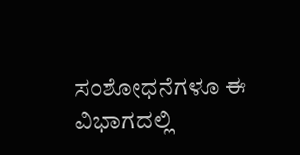ಸಂಶೋಧನೆಗಳೂ ಈ ವಿಭಾಗದಲ್ಲಿ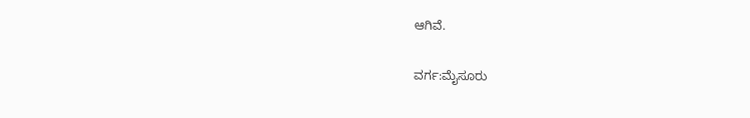ಆಗಿವೆ.

ವರ್ಗ:ಮೈಸೂರು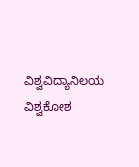ವಿಶ್ವವಿದ್ಯಾನಿಲಯ ವಿಶ್ವಕೋಶ